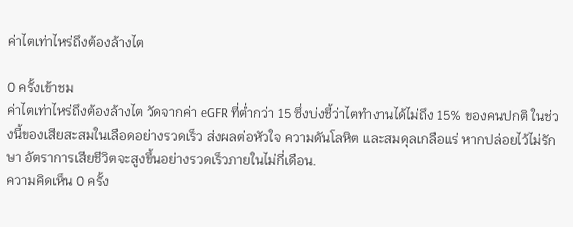ค่าไตเท่าไหร่ถึงต้องล้างไต

0 ครั้งเข้าชม
ค่าไตเท่าไหร่ถึงต้องล้างไต วัดจากค่า eGFR ที่ต่ำกว่า 15 ซึ่งบ่งชี้ว่าไตทำงานได้ไม่ถึง 15% ของคนปกติ ในช่วงนี้ของเสียสะสมในเลือดอย่างรวดเร็ว ส่งผลต่อหัวใจ ความดันโลหิต และสมดุลเกลือแร่ หากปล่อยไว้ไม่รักษา อัตราการเสียชีวิตจะสูงขึ้นอย่างรวดเร็วภายในไม่กี่เดือน.
ความคิดเห็น 0 ครั้ง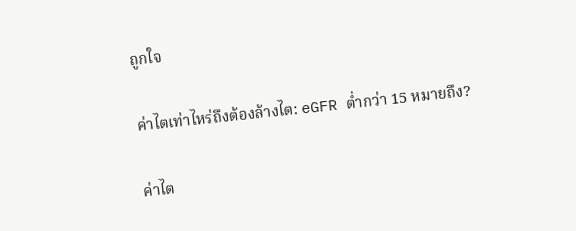ถูกใจ

ค่าไตเท่าไหร่ถึงต้องล้างไต: eGFR ต่ำกว่า 15 หมายถึง?

ค่าไต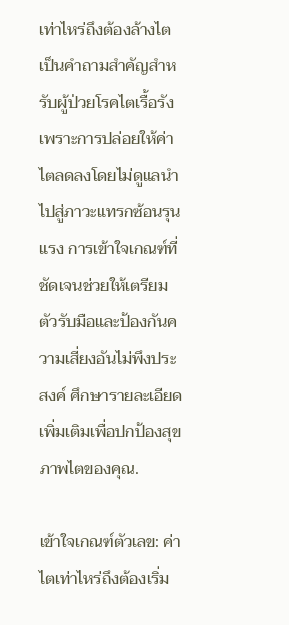เท่าไหร่ถึงต้องล้างไต เป็นคำถามสำคัญสำหรับผู้ป่วยโรคไตเรื้อรัง เพราะการปล่อยให้ค่าไตลดลงโดยไม่ดูแลนำไปสู่ภาวะแทรกซ้อนรุนแรง การเข้าใจเกณฑ์ที่ชัดเจนช่วยให้เตรียมตัวรับมือและป้องกันความเสี่ยงอันไม่พึงประสงค์ ศึกษารายละเอียดเพิ่มเติมเพื่อปกป้องสุขภาพไตของคุณ.

เข้าใจเกณฑ์ตัวเลข: ค่าไตเท่าไหร่ถึงต้องเริ่ม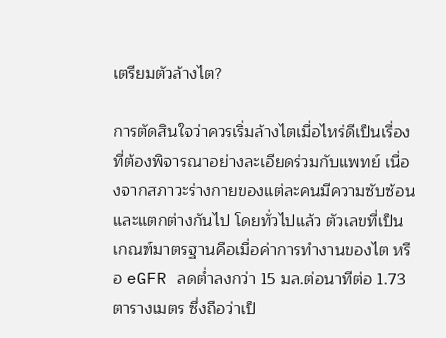เตรียมตัวล้างไต?

การตัดสินใจว่าควรเริ่มล้างไตเมื่อไหร่ดีเป็นเรื่องที่ต้องพิจารณาอย่างละเอียดร่วมกับแพทย์ เนื่องจากสภาวะร่างกายของแต่ละคนมีความซับซ้อนและแตกต่างกันไป โดยทั่วไปแล้ว ตัวเลขที่เป็นเกณฑ์มาตรฐานคือเมื่อค่าการทำงานของไต หรือ eGFR ลดต่ำลงกว่า 15 มล.ต่อนาทีต่อ 1.73 ตารางเมตร ซึ่งถือว่าเป็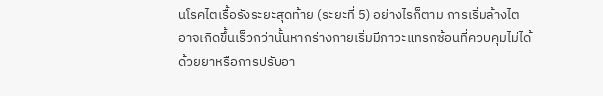นโรคไตเรื้อรังระยะสุดท้าย (ระยะที่ 5) อย่างไรก็ตาม การเริ่มล้างไตอาจเกิดขึ้นเร็วกว่านั้นหากร่างกายเริ่มมีภาวะแทรกซ้อนที่ควบคุมไม่ได้ด้วยยาหรือการปรับอา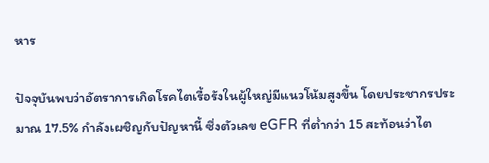หาร

ปัจจุบันพบว่าอัตราการเกิดโรคไตเรื้อรังในผู้ใหญ่มีแนวโน้มสูงขึ้น โดยประชากรประมาณ 17.5% กำลังเผชิญกับปัญหานี้ ซึ่งตัวเลข eGFR ที่ต่ำกว่า 15 สะท้อนว่าไต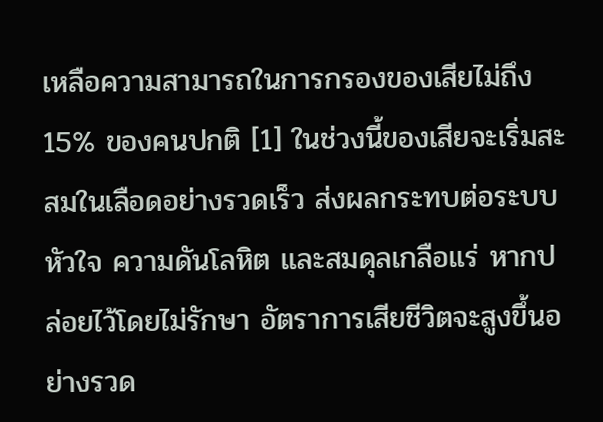เหลือความสามารถในการกรองของเสียไม่ถึง 15% ของคนปกติ [1] ในช่วงนี้ของเสียจะเริ่มสะสมในเลือดอย่างรวดเร็ว ส่งผลกระทบต่อระบบหัวใจ ความดันโลหิต และสมดุลเกลือแร่ หากปล่อยไว้โดยไม่รักษา อัตราการเสียชีวิตจะสูงขึ้นอย่างรวด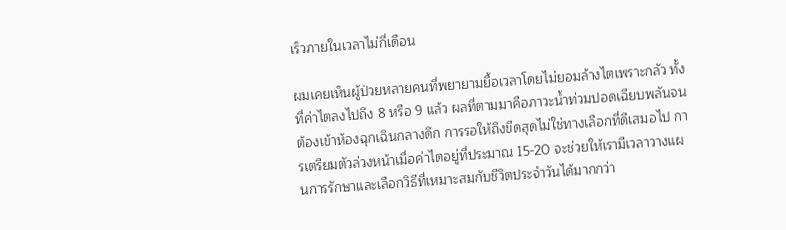เร็วภายในเวลาไม่กี่เดือน

ผมเคยเห็นผู้ป่วยหลายคนที่พยายามยื้อเวลาโดยไม่ยอมล้างไตเพราะกลัว ทั้งที่ค่าไตลงไปถึง 8 หรือ 9 แล้ว ผลที่ตามมาคือภาวะน้ำท่วมปอดเฉียบพลันจนต้องเข้าห้องฉุกเฉินกลางดึก การรอให้ถึงขีดสุดไม่ใช่ทางเลือกที่ดีเสมอไป การเตรียมตัวล่วงหน้าเมื่อค่าไตอยู่ที่ประมาณ 15-20 จะช่วยให้เรามีเวลาวางแผนการรักษาและเลือกวิธีที่เหมาะสมกับชีวิตประจำวันได้มากกว่า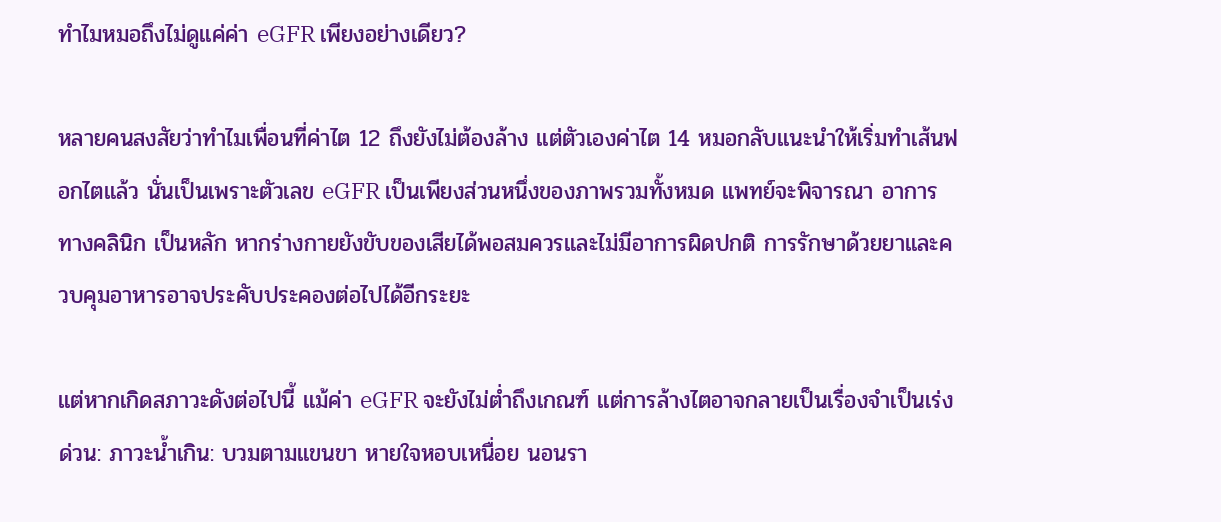ทำไมหมอถึงไม่ดูแค่ค่า eGFR เพียงอย่างเดียว?

หลายคนสงสัยว่าทำไมเพื่อนที่ค่าไต 12 ถึงยังไม่ต้องล้าง แต่ตัวเองค่าไต 14 หมอกลับแนะนำให้เริ่มทำเส้นฟอกไตแล้ว นั่นเป็นเพราะตัวเลข eGFR เป็นเพียงส่วนหนึ่งของภาพรวมทั้งหมด แพทย์จะพิจารณา อาการทางคลินิก เป็นหลัก หากร่างกายยังขับของเสียได้พอสมควรและไม่มีอาการผิดปกติ การรักษาด้วยยาและควบคุมอาหารอาจประคับประคองต่อไปได้อีกระยะ

แต่หากเกิดสภาวะดังต่อไปนี้ แม้ค่า eGFR จะยังไม่ต่ำถึงเกณฑ์ แต่การล้างไตอาจกลายเป็นเรื่องจำเป็นเร่งด่วน: ภาวะน้ำเกิน: บวมตามแขนขา หายใจหอบเหนื่อย นอนรา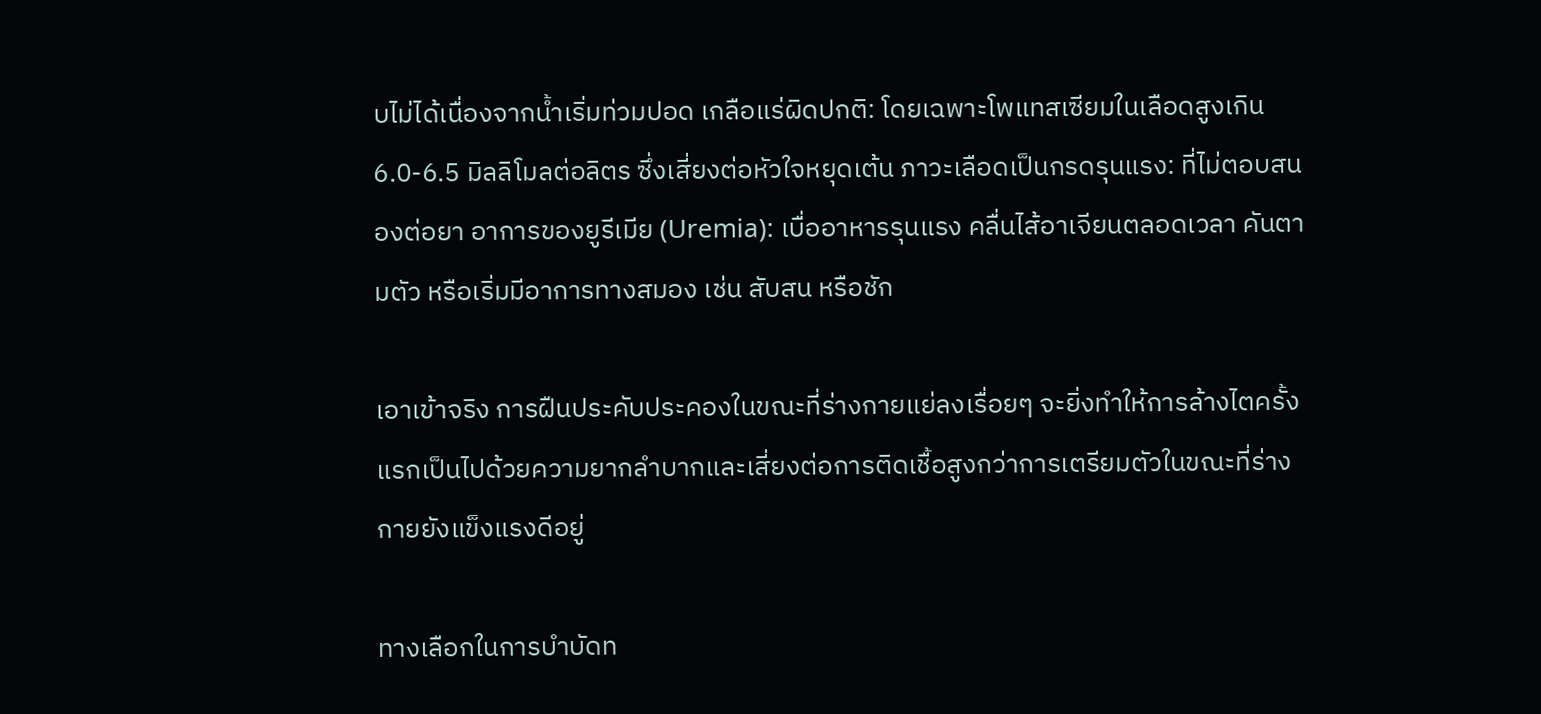บไม่ได้เนื่องจากน้ำเริ่มท่วมปอด เกลือแร่ผิดปกติ: โดยเฉพาะโพแทสเซียมในเลือดสูงเกิน 6.0-6.5 มิลลิโมลต่อลิตร ซึ่งเสี่ยงต่อหัวใจหยุดเต้น ภาวะเลือดเป็นกรดรุนแรง: ที่ไม่ตอบสนองต่อยา อาการของยูรีเมีย (Uremia): เบื่ออาหารรุนแรง คลื่นไส้อาเจียนตลอดเวลา คันตามตัว หรือเริ่มมีอาการทางสมอง เช่น สับสน หรือชัก

เอาเข้าจริง การฝืนประคับประคองในขณะที่ร่างกายแย่ลงเรื่อยๆ จะยิ่งทำให้การล้างไตครั้งแรกเป็นไปด้วยความยากลำบากและเสี่ยงต่อการติดเชื้อสูงกว่าการเตรียมตัวในขณะที่ร่างกายยังแข็งแรงดีอยู่

ทางเลือกในการบำบัดท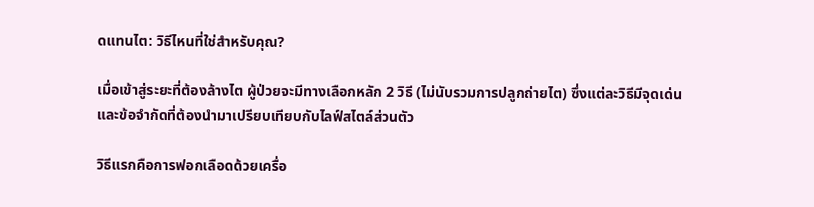ดแทนไต: วิธีไหนที่ใช่สำหรับคุณ?

เมื่อเข้าสู่ระยะที่ต้องล้างไต ผู้ป่วยจะมีทางเลือกหลัก 2 วิธี (ไม่นับรวมการปลูกถ่ายไต) ซึ่งแต่ละวิธีมีจุดเด่นและข้อจำกัดที่ต้องนำมาเปรียบเทียบกับไลฟ์สไตล์ส่วนตัว

วิธีแรกคือการฟอกเลือดด้วยเครื่อ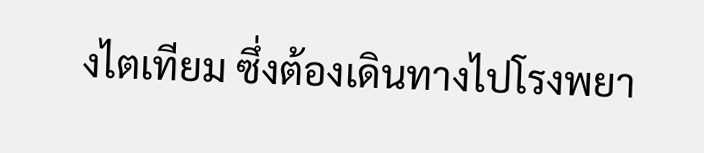งไตเทียม ซึ่งต้องเดินทางไปโรงพยา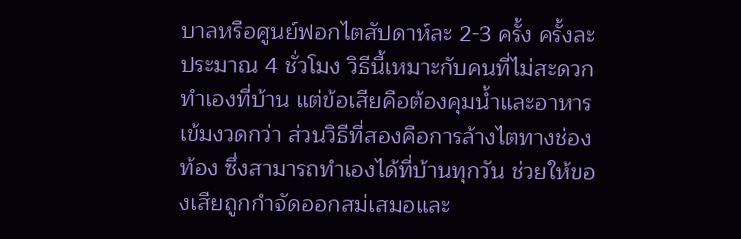บาลหรือศูนย์ฟอกไตสัปดาห์ละ 2-3 ครั้ง ครั้งละประมาณ 4 ชั่วโมง วิธีนี้เหมาะกับคนที่ไม่สะดวกทำเองที่บ้าน แต่ข้อเสียคือต้องคุมน้ำและอาหารเข้มงวดกว่า ส่วนวิธีที่สองคือการล้างไตทางช่องท้อง ซึ่งสามารถทำเองได้ที่บ้านทุกวัน ช่วยให้ของเสียถูกกำจัดออกสม่เสมอและ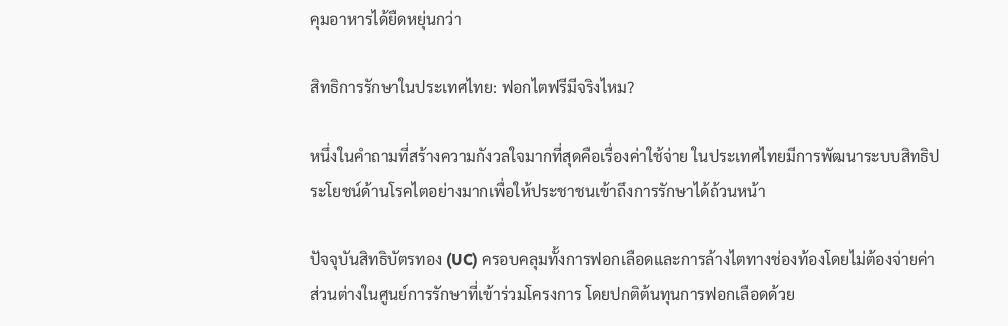คุมอาหารได้ยืดหยุ่นกว่า

สิทธิการรักษาในประเทศไทย: ฟอกไตฟรีมีจริงไหม?

หนึ่งในคำถามที่สร้างความกังวลใจมากที่สุดคือเรื่องค่าใช้จ่าย ในประเทศไทยมีการพัฒนาระบบสิทธิประโยชน์ด้านโรคไตอย่างมากเพื่อให้ประชาชนเข้าถึงการรักษาได้ถ้วนหน้า

ปัจจุบันสิทธิบัตรทอง (UC) ครอบคลุมทั้งการฟอกเลือดและการล้างไตทางช่องท้องโดยไม่ต้องจ่ายค่าส่วนต่างในศูนย์การรักษาที่เข้าร่วมโครงการ โดยปกติต้นทุนการฟอกเลือดด้วย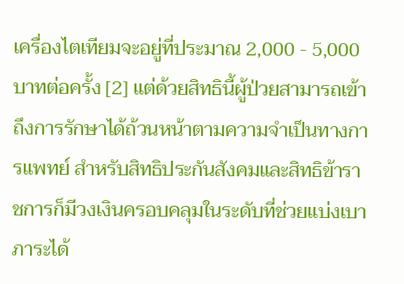เครื่องไตเทียมจะอยู่ที่ประมาณ 2,000 - 5,000 บาทต่อครั้ง [2] แต่ด้วยสิทธินี้ผู้ป่วยสามารถเข้าถึงการรักษาได้ถ้วนหน้าตามความจำเป็นทางการแพทย์ สำหรับสิทธิประกันสังคมและสิทธิข้าราชการก็มีวงเงินครอบคลุมในระดับที่ช่วยแบ่งเบาภาระได้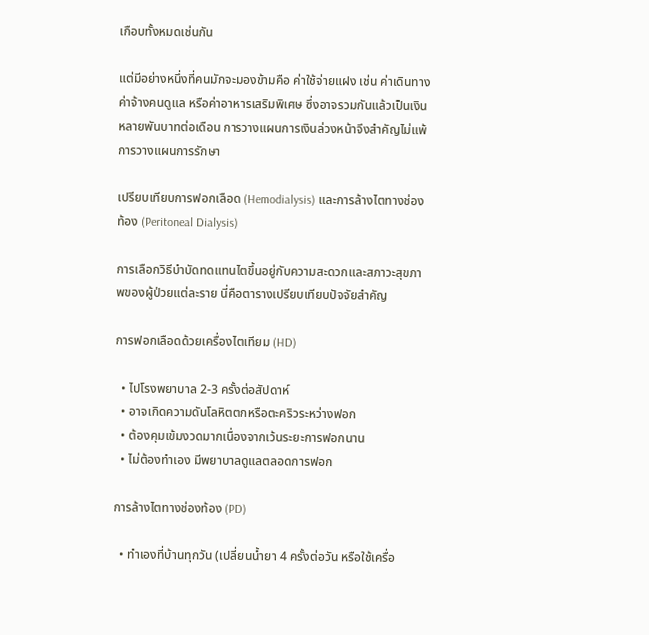เกือบทั้งหมดเช่นกัน

แต่มีอย่างหนึ่งที่คนมักจะมองข้ามคือ ค่าใช้จ่ายแฝง เช่น ค่าเดินทาง ค่าจ้างคนดูแล หรือค่าอาหารเสริมพิเศษ ซึ่งอาจรวมกันแล้วเป็นเงินหลายพันบาทต่อเดือน การวางแผนการเงินล่วงหน้าจึงสำคัญไม่แพ้การวางแผนการรักษา

เปรียบเทียบการฟอกเลือด (Hemodialysis) และการล้างไตทางช่องท้อง (Peritoneal Dialysis)

การเลือกวิธีบำบัดทดแทนไตขึ้นอยู่กับความสะดวกและสภาวะสุขภาพของผู้ป่วยแต่ละราย นี่คือตารางเปรียบเทียบปัจจัยสำคัญ

การฟอกเลือดด้วยเครื่องไตเทียม (HD)

  • ไปโรงพยาบาล 2-3 ครั้งต่อสัปดาห์
  • อาจเกิดความดันโลหิตตกหรือตะคริวระหว่างฟอก
  • ต้องคุมเข้มงวดมากเนื่องจากเว้นระยะการฟอกนาน
  • ไม่ต้องทำเอง มีพยาบาลดูแลตลอดการฟอก

การล้างไตทางช่องท้อง (PD)

  • ทำเองที่บ้านทุกวัน (เปลี่ยนน้ำยา 4 ครั้งต่อวัน หรือใช้เครื่อ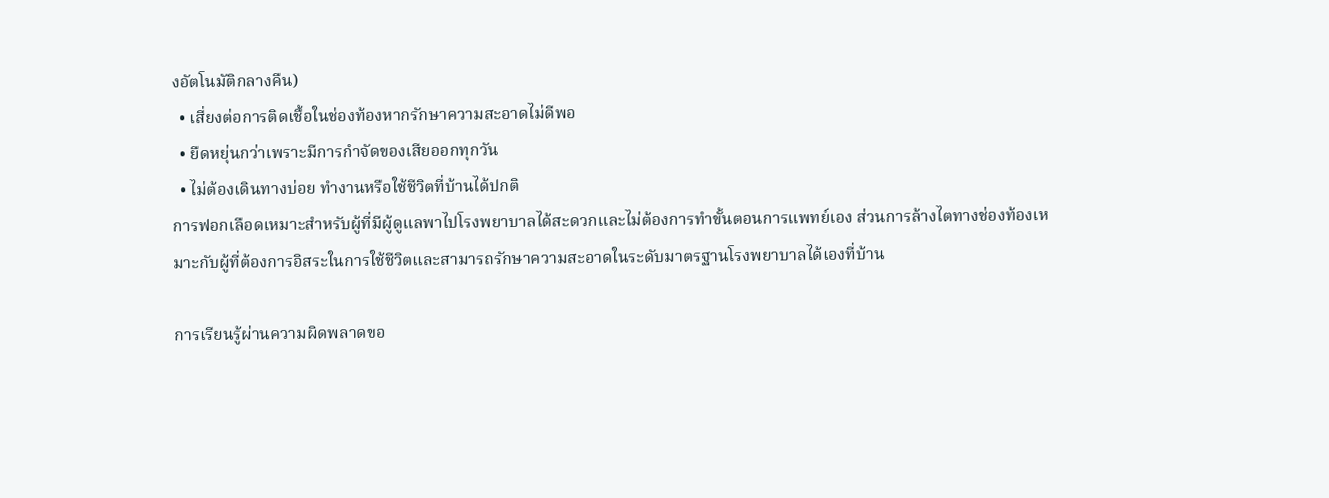งอัตโนมัติกลางคืน)
  • เสี่ยงต่อการติดเชื้อในช่องท้องหากรักษาความสะอาดไม่ดีพอ
  • ยืดหยุ่นกว่าเพราะมีการกำจัดของเสียออกทุกวัน
  • ไม่ต้องเดินทางบ่อย ทำงานหรือใช้ชีวิตที่บ้านได้ปกติ
การฟอกเลือดเหมาะสำหรับผู้ที่มีผู้ดูแลพาไปโรงพยาบาลได้สะดวกและไม่ต้องการทำขั้นตอนการแพทย์เอง ส่วนการล้างไตทางช่องท้องเหมาะกับผู้ที่ต้องการอิสระในการใช้ชีวิตและสามารถรักษาความสะอาดในระดับมาตรฐานโรงพยาบาลได้เองที่บ้าน

การเรียนรู้ผ่านความผิดพลาดขอ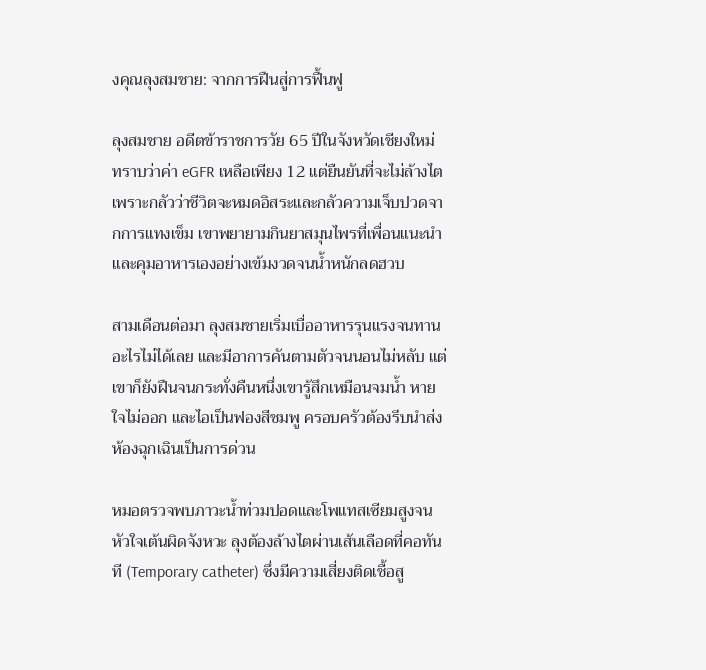งคุณลุงสมชาย: จากการฝืนสู่การฟื้นฟู

ลุงสมชาย อดีตข้าราชการวัย 65 ปีในจังหวัดเชียงใหม่ ทราบว่าค่า eGFR เหลือเพียง 12 แต่ยืนยันที่จะไม่ล้างไตเพราะกลัวว่าชีวิตจะหมดอิสระและกลัวความเจ็บปวดจากการแทงเข็ม เขาพยายามกินยาสมุนไพรที่เพื่อนแนะนำและคุมอาหารเองอย่างเข้มงวดจนน้ำหนักลดฮวบ

สามเดือนต่อมา ลุงสมชายเริ่มเบื่ออาหารรุนแรงจนทานอะไรไม่ได้เลย และมีอาการคันตามตัวจนนอนไม่หลับ แต่เขาก็ยังฝืนจนกระทั่งคืนหนึ่งเขารู้สึกเหมือนจมน้ำ หายใจไม่ออก และไอเป็นฟองสีชมพู ครอบครัวต้องรีบนำส่งห้องฉุกเฉินเป็นการด่วน

หมอตรวจพบภาวะน้ำท่วมปอดและโพแทสเซียมสูงจนหัวใจเต้นผิดจังหวะ ลุงต้องล้างไตผ่านเส้นเลือดที่คอทันที (Temporary catheter) ซึ่งมีความเสี่ยงติดเชื้อสู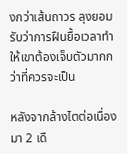งกว่าเส้นถาวร ลุงยอมรับว่าการฝืนยื้อเวลาทำให้เขาต้องเจ็บตัวมากกว่าที่ควรจะเป็น

หลังจากล้างไตต่อเนื่องมา 2 เดื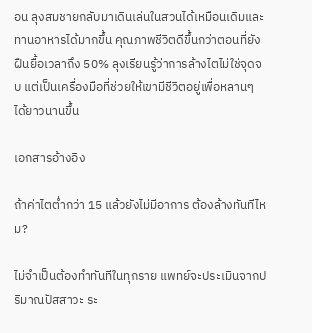อน ลุงสมชายกลับมาเดินเล่นในสวนได้เหมือนเดิมและทานอาหารได้มากขึ้น คุณภาพชีวิตดีขึ้นกว่าตอนที่ยังฝืนยื้อเวลาถึง 50% ลุงเรียนรู้ว่าการล้างไตไม่ใช่จุดจบ แต่เป็นเครื่องมือที่ช่วยให้เขามีชีวิตอยู่เพื่อหลานๆ ได้ยาวนานขึ้น

เอกสารอ้างอิง

ถ้าค่าไตต่ำกว่า 15 แล้วยังไม่มีอาการ ต้องล้างทันทีไหม?

ไม่จำเป็นต้องทำทันทีในทุกราย แพทย์จะประเมินจากปริมาณปัสสาวะ ระ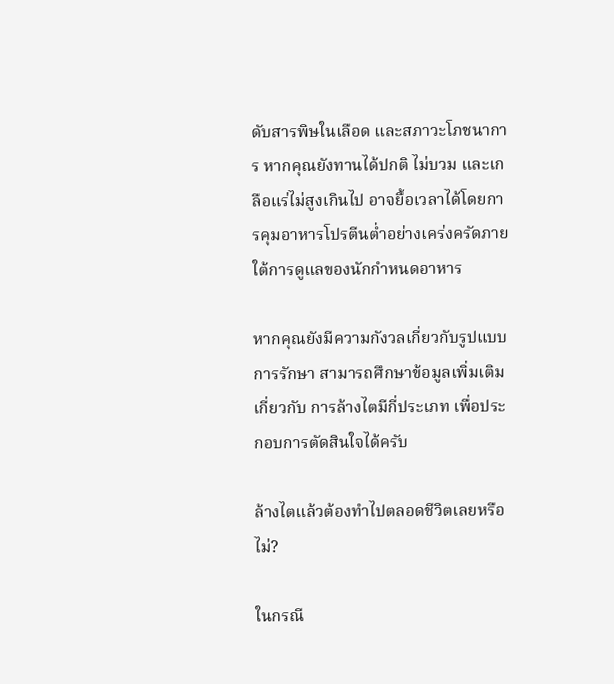ดับสารพิษในเลือด และสภาวะโภชนาการ หากคุณยังทานได้ปกติ ไม่บวม และเกลือแร่ไม่สูงเกินไป อาจยื้อเวลาได้โดยการคุมอาหารโปรตีนต่ำอย่างเคร่งครัดภายใต้การดูแลของนักกำหนดอาหาร

หากคุณยังมีความกังวลเกี่ยวกับรูปแบบการรักษา สามารถศึกษาข้อมูลเพิ่มเติมเกี่ยวกับ การล้างไตมีกี่ประเภท เพื่อประกอบการตัดสินใจได้ครับ

ล้างไตแล้วต้องทำไปตลอดชีวิตเลยหรือไม่?

ในกรณี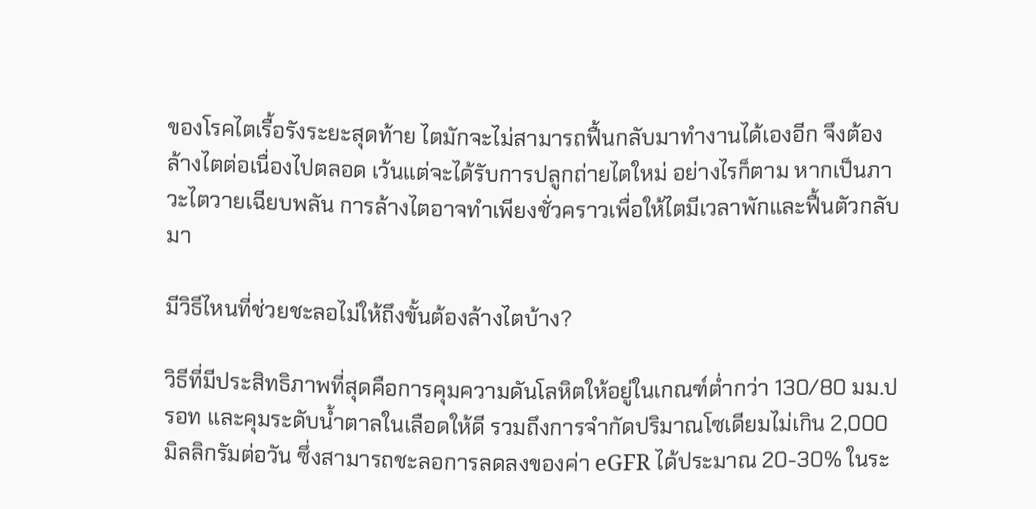ของโรคไตเรื้อรังระยะสุดท้าย ไตมักจะไม่สามารถฟื้นกลับมาทำงานได้เองอีก จึงต้องล้างไตต่อเนื่องไปตลอด เว้นแต่จะได้รับการปลูกถ่ายไตใหม่ อย่างไรก็ตาม หากเป็นภาวะไตวายเฉียบพลัน การล้างไตอาจทำเพียงชั่วคราวเพื่อให้ไตมีเวลาพักและฟื้นตัวกลับมา

มีวิธีไหนที่ช่วยชะลอไม่ให้ถึงขั้นต้องล้างไตบ้าง?

วิธีที่มีประสิทธิภาพที่สุดคือการคุมความดันโลหิตให้อยู่ในเกณฑ์ต่ำกว่า 130/80 มม.ปรอท และคุมระดับน้ำตาลในเลือดให้ดี รวมถึงการจำกัดปริมาณโซเดียมไม่เกิน 2,000 มิลลิกรัมต่อวัน ซึ่งสามารถชะลอการลดลงของค่า eGFR ได้ประมาณ 20-30% ในระ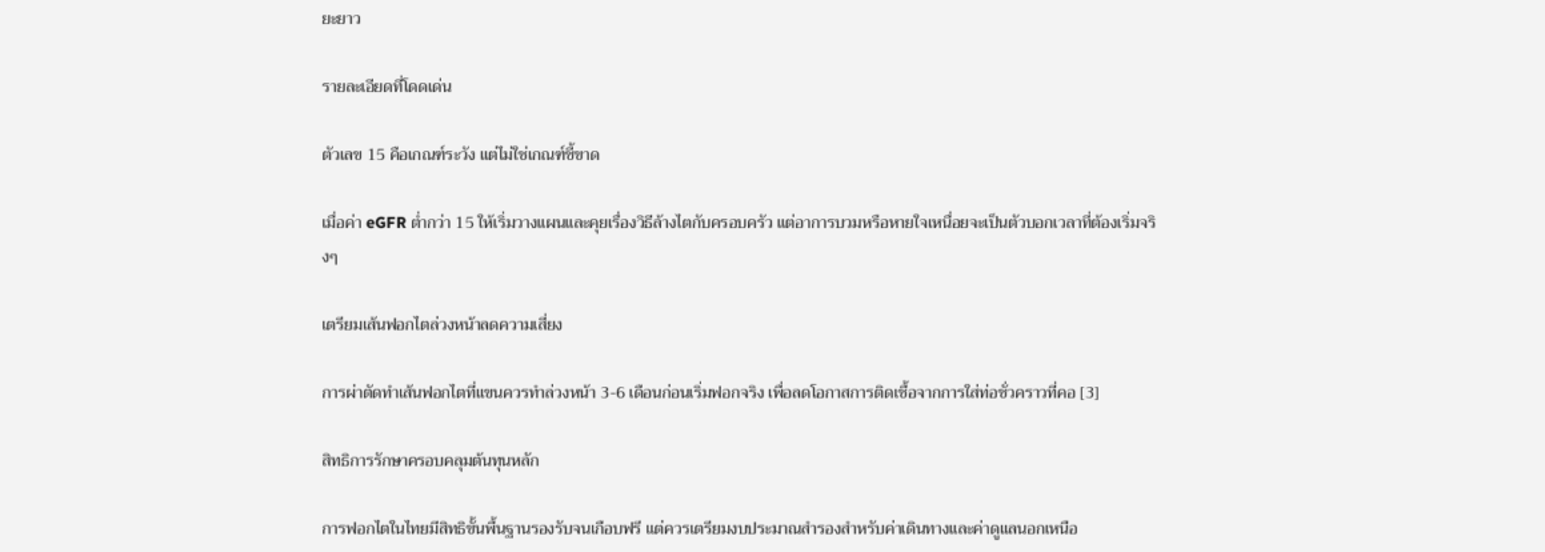ยะยาว

รายละเอียดที่โดดเด่น

ตัวเลข 15 คือเกณฑ์ระวัง แต่ไม่ใช่เกณฑ์ชี้ขาด

เมื่อค่า eGFR ต่ำกว่า 15 ให้เริ่มวางแผนและคุยเรื่องวิธีล้างไตกับครอบครัว แต่อาการบวมหรือหายใจเหนื่อยจะเป็นตัวบอกเวลาที่ต้องเริ่มจริงๆ

เตรียมเส้นฟอกไตล่วงหน้าลดความเสี่ยง

การผ่าตัดทำเส้นฟอกไตที่แขนควรทำล่วงหน้า 3-6 เดือนก่อนเริ่มฟอกจริง เพื่อลดโอกาสการติดเชื้อจากการใส่ท่อชั่วคราวที่คอ [3]

สิทธิการรักษาครอบคลุมต้นทุนหลัก

การฟอกไตในไทยมีสิทธิขั้นพื้นฐานรองรับจนเกือบฟรี แต่ควรเตรียมงบประมาณสำรองสำหรับค่าเดินทางและค่าดูแลนอกเหนือ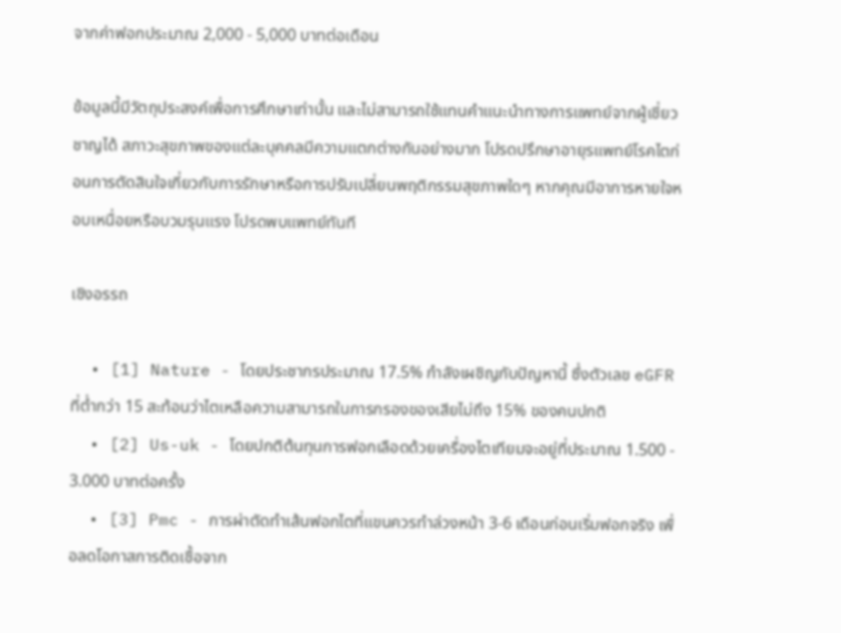จากค่าฟอกประมาณ 2,000 - 5,000 บาทต่อเดือน

ข้อมูลนี้มีวัตถุประสงค์เพื่อการศึกษาเท่านั้น และไม่สามารถใช้แทนคำแนะนำทางการแพทย์จากผู้เชี่ยวชาญได้ สภาวะสุขภาพของแต่ละบุคคลมีความแตกต่างกันอย่างมาก โปรดปรึกษาอายุรแพทย์โรคไตก่อนการตัดสินใจเกี่ยวกับการรักษาหรือการปรับเปลี่ยนพฤติกรรมสุขภาพใดๆ หากคุณมีอาการหายใจหอบเหนื่อยหรือบวมรุนแรง โปรดพบแพทย์ทันที

เชิงอรรถ

  • [1] Nature - โดยประชากรประมาณ 17.5% กำลังเผชิญกับปัญหานี้ ซึ่งตัวเลข eGFR ที่ต่ำกว่า 15 สะท้อนว่าไตเหลือความสามารถในการกรองของเสียไม่ถึง 15% ของคนปกติ
  • [2] Us-uk - โดยปกติต้นทุนการฟอกเลือดด้วยเครื่องไตเทียมจะอยู่ที่ประมาณ 1.500 - 3.000 บาทต่อครั้ง
  • [3] Pmc - การผ่าตัดทำเส้นฟอกไตที่แขนควรทำล่วงหน้า 3-6 เดือนก่อนเริ่มฟอกจริง เพื่อลดโอกาสการติดเชื้อจาก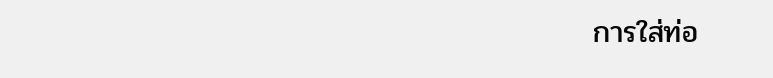การใส่ท่อ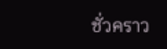ชั่วคราว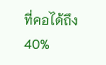ที่คอได้ถึง 40%